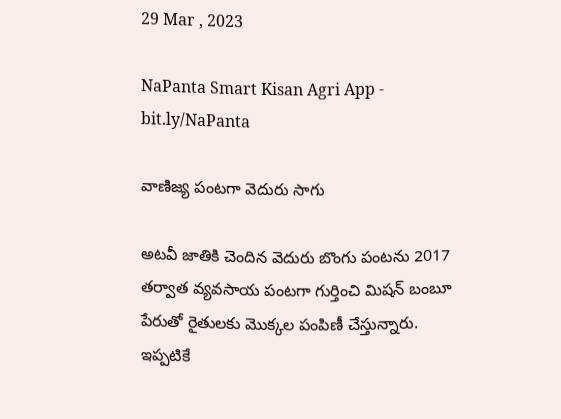29 Mar , 2023

NaPanta Smart Kisan Agri App - bit.ly/NaPanta

వాణిజ్య పంటగా వెదురు సాగు

అటవీ జాతికి చెందిన వెదురు బొంగు పంటను 2017 తర్వాత వ్యవసాయ పంటగా గుర్తించి మిషన్ బంబూ పేరుతో రైతులకు మొక్కల పంపిణీ చేస్తున్నారు. ఇప్పటికే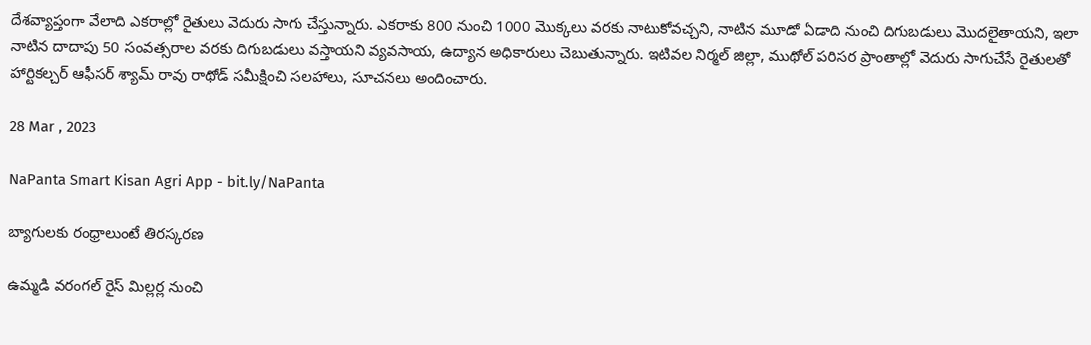దేశవ్యాప్తంగా వేలాది ఎకరాల్లో రైతులు వెదురు సాగు చేస్తున్నారు. ఎకరాకు 800 నుంచి 1000 మొక్కలు వరకు నాటుకోవచ్చని, నాటిన మూడో ఏడాది నుంచి దిగుబడులు మొదలైతాయని, ఇలా నాటిన దాదాపు 50 సంవత్సరాల వరకు దిగుబడులు వస్తాయని వ్యవసాయ, ఉద్యాన అధికారులు చెబుతున్నారు. ఇటివల నిర్మల్ జిల్లా, ముథోల్ పరిసర ప్రాంతాల్లో వెదురు సాగుచేసే రైతులతో హార్టికల్చర్ ఆఫీసర్ శ్యామ్ రావు రాథోడ్ సమీక్షించి సలహాలు, సూచనలు అందించారు.

28 Mar , 2023

NaPanta Smart Kisan Agri App - bit.ly/NaPanta

బ్యాగులకు రంధ్రాలుంటే తిరస్కరణ

ఉమ్మడి వరంగల్ రైస్ మిల్లర్ల నుంచి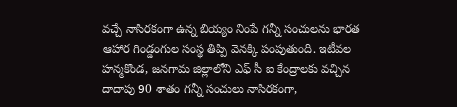వచ్చే నాసిరకంగా ఉన్న బియ్యం నింపే గన్నీ సంచులను భారత ఆహార గిండ్డంగుల సంస్థ తిప్పి వెనక్కి పంపుతుంది. ఇటీవల హన్మకొండ, జనగామ జిల్లాలోని ఎఫ్ సీ ఐ కేంద్రాలకు వచ్చిన దాదాపు 90 శాతం గన్నీ సంచులు నాసిరకంగా,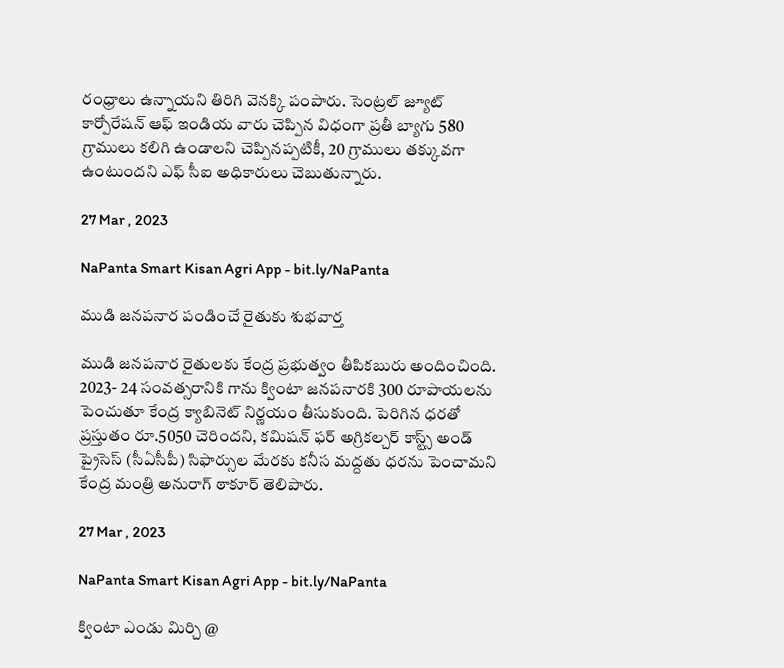రంధ్రాలు ఉన్నాయని తిరిగి వెనక్కి పంపారు. సెంట్రల్ జ్యూట్ కార్పోరేషన్ ఆఫ్ ఇండియ వారు చెప్పిన విధంగా ప్రతీ బ్యాగు 580 గ్రాములు కలిగి ఉండాలని చెప్పినప్పటికీ, 20 గ్రాములు తక్కువగా ఉంటుందని ఎఫ్ సీఐ అధికారులు చెబుతున్నారు.

27 Mar , 2023

NaPanta Smart Kisan Agri App - bit.ly/NaPanta

ముడి జనపనార పండించే రైతుకు శుభవార్త

ముడి జనపనార రైతులకు కేంద్ర ప్రభుత్వం తీపికబురు అందించింది. 2023- 24 సంవత్సరానికి గాను క్వింటా జనపనారకి 300 రూపాయలను పెంచుతూ కేంద్ర క్యాబినెట్ నిర్ణయం తీసుకుంది. పెరిగిన ధరతో ప్రస్తుతం రూ.5050 చెరిందని, కమిషన్ ఫర్ అగ్రికల్చర్ కాస్ట్స్ అండ్ ప్రైసెస్ (సీఏసీపీ) సిఫార్సుల మేరకు కనీస మద్దతు ధరను పెంచామని కేంద్ర మంత్రి అనురాగ్ ఠాకూర్ తెలిపారు.

27 Mar , 2023

NaPanta Smart Kisan Agri App - bit.ly/NaPanta

క్వింటా ఎండు మిర్చి @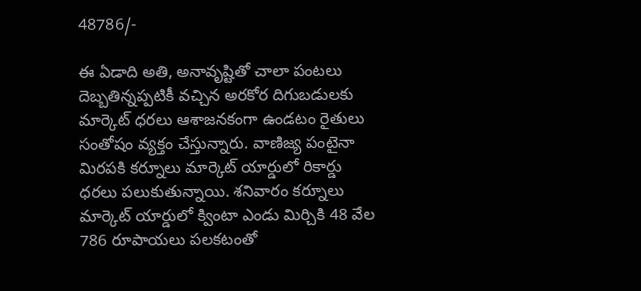48786/-

ఈ ఏడాది అతి, అనావృష్టితో చాలా పంటలు దెబ్బతిన్నప్పటికీ వచ్చిన అరకోర దిగుబడులకు మార్కెట్ ధరలు ఆశాజనకంగా ఉండటం రైతులు సంతోషం వ్యక్తం చేస్తున్నారు. వాణిజ్య పంటైనా మిరపకి కర్నూలు మార్కెట్ యార్డులో రికార్డు ధరలు పలుకుతున్నాయి. శనివారం కర్నూలు మార్కెట్ యార్డులో క్వింటా ఎండు మిర్చికి 48 వేల 786 రూపాయలు పలకటంతో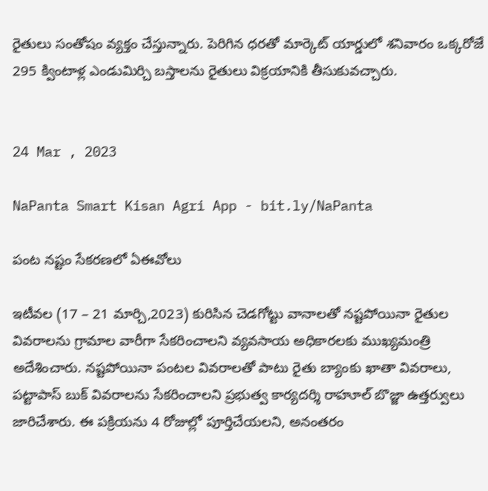రైతులు సంతోషం వ్యక్తం చేస్తున్నారు. పెరిగిన ధరతో మార్కెట్ యార్డులో శనివారం ఒక్కరోజే 295 క్వింటాళ్ల ఎండుమిర్చి బస్తాలను రైతులు విక్రయానికి తీసుకువచ్చారు.


24 Mar , 2023

NaPanta Smart Kisan Agri App - bit.ly/NaPanta

పంట నష్టం సేకరణలో ఏఈవోలు

ఇటీవల (17 – 21 మార్చి,2023) కురిసిన చెడగోట్టు వానాలతో నష్టపోయినా రైతుల వివరాలను గ్రామాల వారీగా సేకరించాలని వ్యవసాయ అధికారలకు ముఖ్యమంత్రి అదేశించారు. నష్టపోయినా పంటల వివరాలతో పాటు రైతు బ్యాంకు ఖాతా వివరాలు, పట్టాపాస్ బుక్ వివరాలను సేకరించాలని ప్రభుత్వ కార్యదర్శి రాహూల్ బొజ్జా ఉత్తర్వులు జారిచేశారు. ఈ పక్రియను 4 రోజుల్లో పూర్తిచేయలని, అనంతరం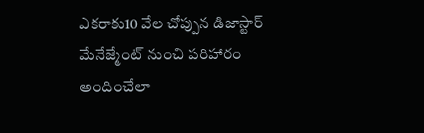ఎకరాకు10 వేల చోప్పున డిజాస్టార్ మేనేజ్మేంట్ నుంచి పరిహారం అందించేలా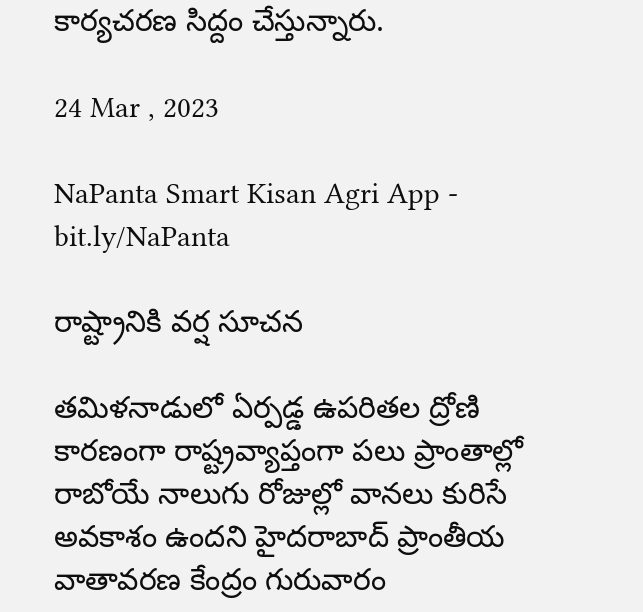కార్యచరణ సిద్దం చేస్తున్నారు.

24 Mar , 2023

NaPanta Smart Kisan Agri App - bit.ly/NaPanta

రాష్ట్రానికి వర్ష సూచన

తమిళనాడులో ఏర్పడ్డ ఉపరితల ద్రోణి కారణంగా రాష్ట్రవ్యాప్తంగా పలు ప్రాంతాల్లో రాబోయే నాలుగు రోజుల్లో వానలు కురిసే అవకాశం ఉందని హైదరాబాద్ ప్రాంతీయ వాతావరణ కేంద్రం గురువారం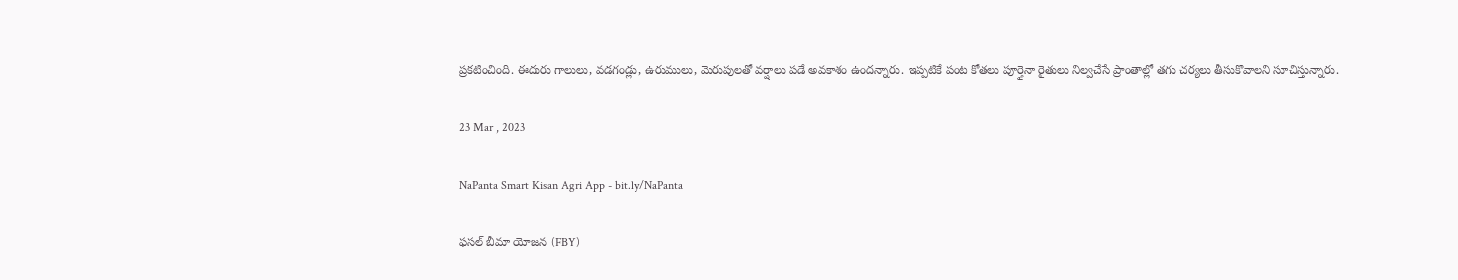ప్రకటించింది. ఈదురు గాలులు, వడగండ్లు, ఉరుములు, మెరుపులతో వర్షాలు పడే అవకాశం ఉందన్నారు. ఇప్పటికే పంట కోతలు పూర్తైనా రైతులు నిల్వచేసే ప్రాంతాల్లో తగు చర్యలు తీసుకొవాలని సూచిస్తున్నారు.

23 Mar , 2023

NaPanta Smart Kisan Agri App - bit.ly/NaPanta

ఫసల్ బీమా యోజన (FBY)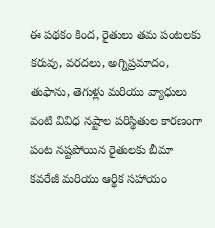ఈ పథకం కింద, రైతులు తమ పంటలకు కరువు, వరదలు, అగ్నిప్రమాదం, తుఫాను, తెగుళ్లు మరియు వ్యాధులు వంటి వివిధ నష్టాల పరిస్థితుల కారణంగా పంట నష్టపోయిన రైతులకు బీమా కవరేజీ మరియు ఆర్థిక సహాయం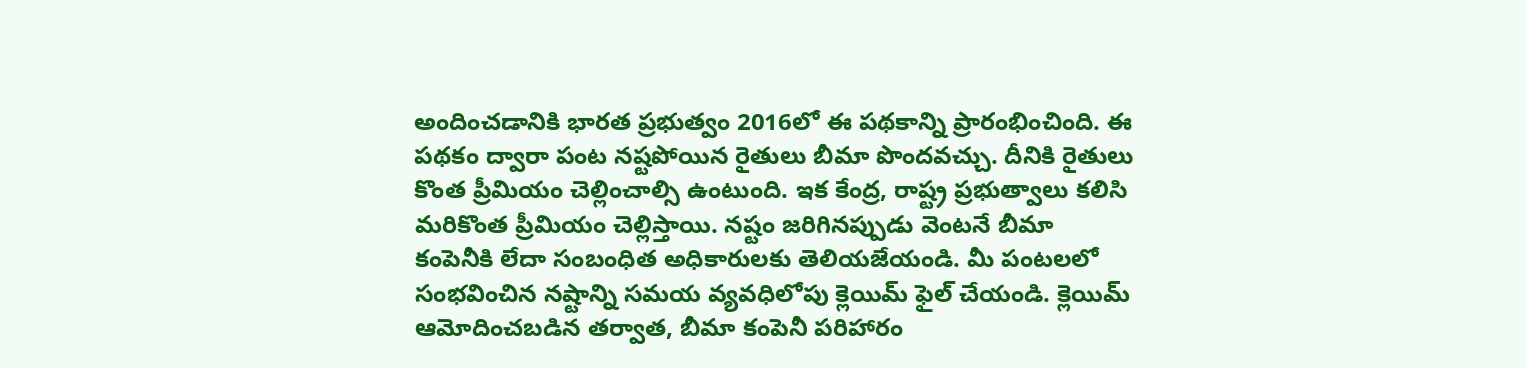అందించడానికి భారత ప్రభుత్వం 2016లో ఈ పథకాన్ని ప్రారంభించింది. ఈ పథకం ద్వారా పంట నష్టపోయిన రైతులు బీమా పొందవచ్చు. దీనికి రైతులు కొంత ప్రీమియం చెల్లించాల్సి ఉంటుంది. ఇక కేంద్ర, రాష్ట్ర ప్రభుత్వాలు కలిసి మరికొంత ప్రీమియం చెల్లిస్తాయి. నష్టం జరిగినప్పుడు వెంటనే బీమా కంపెనీకి లేదా సంబంధిత అధికారులకు తెలియజేయండి. మీ పంటలలో సంభవించిన నష్టాన్ని సమయ వ్యవధిలోపు క్లెయిమ్ ఫైల్ చేయండి. క్లెయిమ్ ఆమోదించబడిన తర్వాత, బీమా కంపెనీ పరిహారం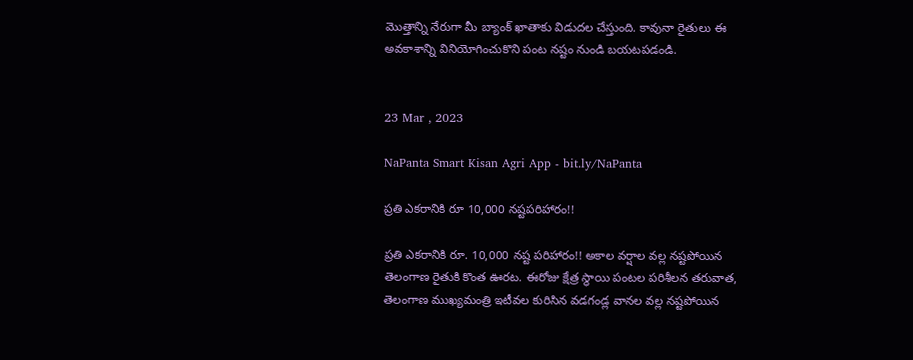మొత్తాన్ని నేరుగా మీ బ్యాంక్ ఖాతాకు విడుదల చేస్తుంది. కావునా రైతులు ఈ అవకాశాన్ని వినియోగించుకొని పంట నష్టం నుండి బయటపడండి.


23 Mar , 2023

NaPanta Smart Kisan Agri App - bit.ly/NaPanta

ప్రతి ఎకరానికి రూ 10,000 నష్టపరిహారం!!

ప్రతి ఎకరానికి రూ. 10,000 నష్ట పరిహారం!! అకాల వర్షాల వల్ల నష్టపోయిన తెలంగాణ రైతుకి కొంత ఊరట. ఈరోజు క్షేత్ర స్థాయి పంటల పరిశీలన తరువాత, తెలంగాణ ముఖ్యమంత్రి ఇటీవల కురిసిన వడగండ్ల వానల వల్ల నష్టపోయిన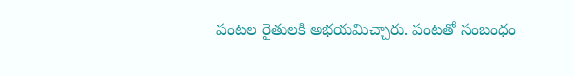పంటల రైతులకి అభయమిచ్చారు. పంటతో సంబంధం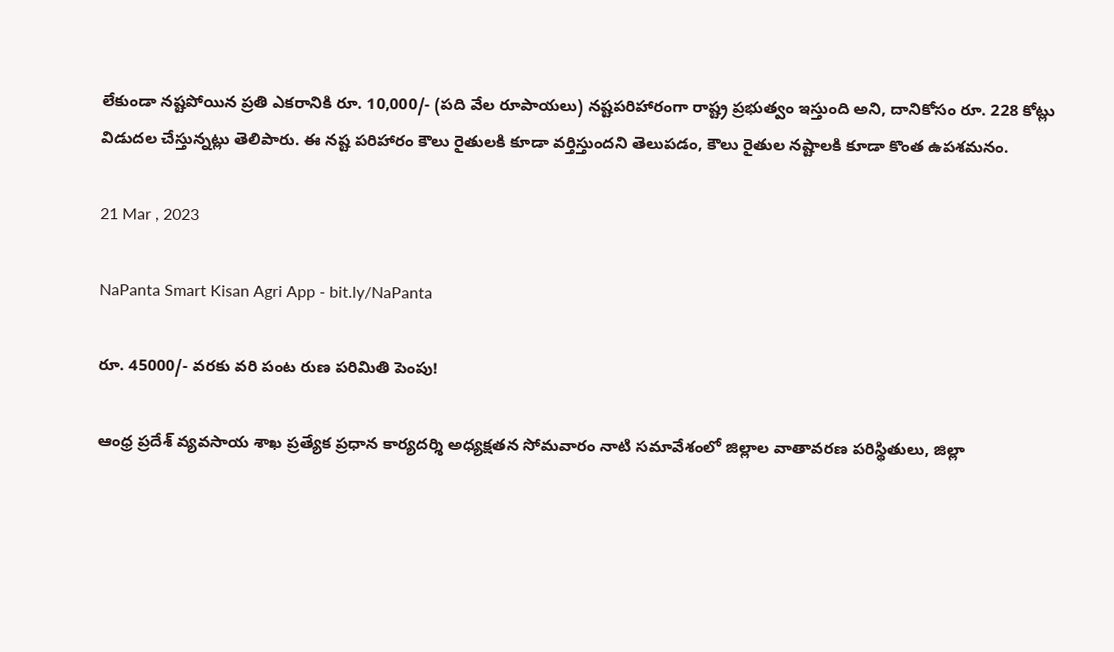లేకుండా నష్టపోయిన ప్రతి ఎకరానికి రూ. 10,000/- (పది వేల రూపాయలు) నష్టపరిహారంగా రాష్ట్ర ప్రభుత్వం ఇస్తుంది అని, దానికోసం రూ. 228 కోట్లు విడుదల చేస్తున్నట్లు తెలిపారు. ఈ నష్ట పరిహారం కౌలు రైతులకి కూడా వర్తిస్తుందని తెలుపడం, కౌలు రైతుల నష్టాలకి కూడా కొంత ఉపశమనం.

21 Mar , 2023

NaPanta Smart Kisan Agri App - bit.ly/NaPanta

రూ. 45000/- వరకు వరి పంట రుణ పరిమితి పెంపు!

ఆంధ్ర ప్రదేశ్ వ్యవసాయ శాఖ ప్రత్యేక ప్రధాన కార్యదర్శి అధ్యక్షతన సోమవారం నాటి సమావేశంలో జిల్లాల వాతావరణ పరిస్థితులు, జిల్లా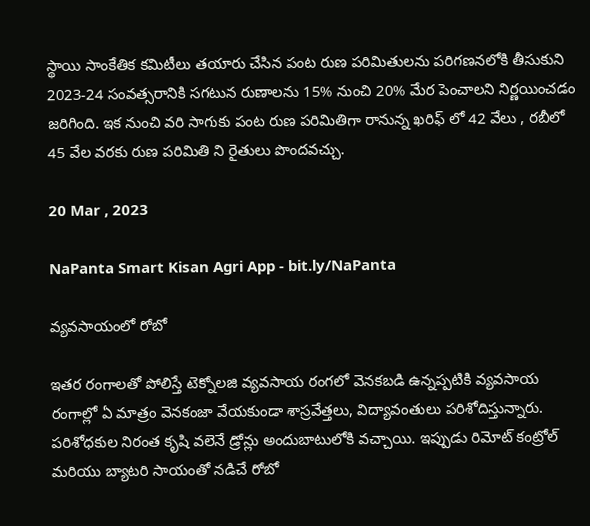స్థాయి సాంకేతిక కమిటీలు తయారు చేసిన పంట రుణ పరిమితులను పరిగణనలోకి తీసుకుని 2023-24 సంవత్సరానికి సగటున రుణాలను 15% నుంచి 20% మేర పెంచాలని నిర్ణయించడం జరిగింది. ఇక నుంచి వరి సాగుకు పంట రుణ పరిమితిగా రానున్న ఖరిఫ్ లో 42 వేలు , రబీలో 45 వేల వరకు రుణ పరిమితి ని రైతులు పొందవచ్చు.

20 Mar , 2023

NaPanta Smart Kisan Agri App - bit.ly/NaPanta

వ్యవసాయంలో రోబో

ఇతర రంగాలతో పోలిస్తే టెక్నోలజి వ్యవసాయ రంగలో వెనకబడి ఉన్నప్పటికి వ్యవసాయ రంగాల్లో ఏ మాత్రం వెనకంజా వేయకుండా శాస్రవేత్తలు, విద్యావంతులు పరిశోదిస్తున్నారు. పరిశోధకుల నిరంత కృషి వలెనే డ్రోన్లు అందుబాటులోకి వచ్చాయి. ఇప్పుడు రిమోట్ కంట్రోల్ మరియు బ్యాటరి సాయంతో నడిచే రోబో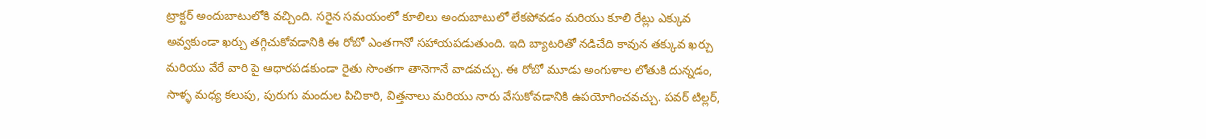ట్రాక్టర్ అందుబాటులోకి వచ్చింది. సరైన సమయంలో కూలిలు అందుబాటులో లేకపోవడం మరియు కూలి రేట్లు ఎక్కువ అవ్వకుండా ఖర్చు తగ్గిచుకోవడానికి ఈ రోబో ఎంతగానో సహాయపడుతుంది. ఇది బ్యాటరితో నడిచేది కావున తక్కువ ఖర్చు మరియు వేరే వారి పై ఆధారపడకుండా రైతు సొంతగా తానెగానే వాడవచ్చు. ఈ రోబో మూడు అంగుళాల లోతుకి దున్నడం, సాళ్ళ మధ్య కలుపు, పురుగు మందుల పిచికారి, విత్తనాలు మరియు నారు వేసుకోవడానికి ఉపయోగించవచ్చు. పవర్ టిల్లర్,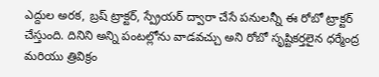ఎద్దుల అరక, బ్రష్ ట్రాక్టర్, స్ప్రేయర్ ద్వారా చేసే పనులన్నీ ఈ రోబో ట్రాక్టర్ చేస్తుంది. దినిని అన్ని పంటల్లోను వాడవచ్చు అని రోబో సృష్టికర్తలైన ధర్మేంద్ర మరియు త్రివిక్రం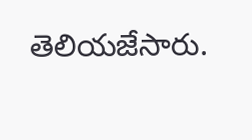తెలియజేసారు.